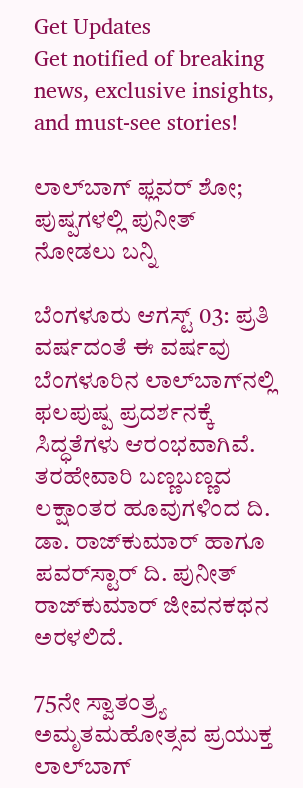Get Updates
Get notified of breaking news, exclusive insights, and must-see stories!

ಲಾಲ್‌ಬಾಗ್ ಫ್ಲವರ್‌ ಶೋ; ಪುಷ್ಪಗಳಲ್ಲಿ ಪುನೀತ್‌ ನೋಡಲು ಬನ್ನಿ

ಬೆಂಗಳೂರು ಆಗಸ್ಟ್ 03: ಪ್ರತಿ ವರ್ಷದಂತೆ ಈ ವರ್ಷವು ಬೆಂಗಳೂರಿನ ಲಾಲ್‌ಬಾಗ್‌ನಲ್ಲಿ ಫಲಪುಷ್ಪ ಪ್ರದರ್ಶನಕ್ಕೆ ಸಿದ್ಧತೆಗಳು ಆರಂಭವಾಗಿವೆ. ತರಹೇವಾರಿ ಬಣ್ಣಬಣ್ಣದ ಲಕ್ಷಾಂತರ ಹೂವುಗಳಿಂದ ದಿ. ಡಾ. ರಾಜ್‌ಕುಮಾರ್ ಹಾಗೂ ಪವರ್‌ಸ್ಟಾರ್ ದಿ. ಪುನೀತ್‌ ರಾಜ್‌ಕುಮಾರ್ ಜೀವನಕಥನ ಅರಳಲಿದೆ.

75ನೇ ಸ್ವಾತಂತ್ರ್ಯ ಅಮೃತಮಹೋತ್ಸವ ಪ್ರಯುಕ್ತ ಲಾಲ್‌ಬಾಗ್‌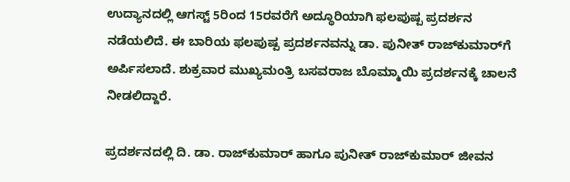ಉದ್ಯಾನದಲ್ಲಿ ಆಗಸ್ಟ್ 5ರಿಂದ 15ರವರೆಗೆ ಅದ್ಧೂರಿಯಾಗಿ ಫಲಪುಷ್ಪ ಪ್ರದರ್ಶನ ನಡೆಯಲಿದೆ. ಈ ಬಾರಿಯ ಫಲಪುಷ್ಪ ಪ್ರದರ್ಶನವನ್ನು ಡಾ. ಪುನೀತ್‌ ರಾಜ್‌ಕುಮಾರ್‌ಗೆ ಅರ್ಪಿಸಲಾದೆ. ಶುಕ್ರವಾರ ಮುಖ್ಯಮಂತ್ರಿ ಬಸವರಾಜ ಬೊಮ್ಮಾಯಿ ಪ್ರದರ್ಶನಕ್ಕೆ ಚಾಲನೆ ನೀಡಲಿದ್ದಾರೆ.

ಪ್ರದರ್ಶನದಲ್ಲಿ ದಿ. ಡಾ. ರಾಜ್‌ಕುಮಾರ್ ಹಾಗೂ ಪುನೀತ್‌ ರಾಜ್‌ಕುಮಾರ್ ಜೀವನ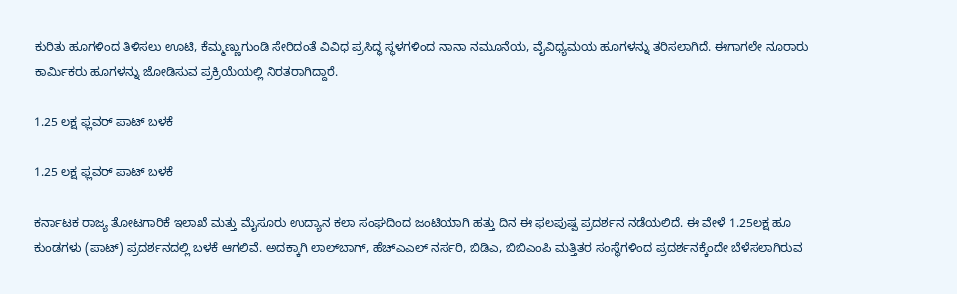ಕುರಿತು ಹೂಗಳಿಂದ ತಿಳಿಸಲು ಊಟಿ, ಕೆಮ್ಮಣ್ಣುಗುಂಡಿ ಸೇರಿದಂತೆ ವಿವಿಧ ಪ್ರಸಿದ್ಧ ಸ್ಥಳಗಳಿಂದ ನಾನಾ ನಮೂನೆಯ, ವೈವಿಧ್ಯಮಯ ಹೂಗಳನ್ನು ತರಿಸಲಾಗಿದೆ. ಈಗಾಗಲೇ ನೂರಾರು ಕಾರ್ಮಿಕರು ಹೂಗಳನ್ನು ಜೋಡಿಸುವ ಪ್ರಕ್ರಿಯೆಯಲ್ಲಿ ನಿರತರಾಗಿದ್ದಾರೆ.

1.25 ಲಕ್ಷ ಫ್ಲವರ್ ಪಾಟ್‌ ಬಳಕೆ

1.25 ಲಕ್ಷ ಫ್ಲವರ್ ಪಾಟ್‌ ಬಳಕೆ

ಕರ್ನಾಟಕ ರಾಜ್ಯ ತೋಟಗಾರಿಕೆ ಇಲಾಖೆ ಮತ್ತು ಮೈಸೂರು ಉದ್ಯಾನ ಕಲಾ ಸಂಘದಿಂದ ಜಂಟಿಯಾಗಿ ಹತ್ತು ದಿನ ಈ ಫಲಪುಷ್ಪ ಪ್ರದರ್ಶನ ನಡೆಯಲಿದೆ. ಈ ವೇಳೆ 1.25ಲಕ್ಷ ಹೂ ಕುಂಡಗಳು (ಪಾಟ್) ಪ್ರದರ್ಶನದಲ್ಲಿ ಬಳಕೆ ಆಗಲಿವೆ. ಅದಕ್ಕಾಗಿ ಲಾಲ್‌ಬಾಗ್, ಹೆಚ್‌ಎಎಲ್ ನರ್ಸರಿ, ಬಿಡಿಎ, ಬಿಬಿಎಂಪಿ ಮತ್ತಿತರ ಸಂಸ್ಥೆಗಳಿಂದ ಪ್ರದರ್ಶನಕ್ಕೆಂದೇ ಬೆಳೆಸಲಾಗಿರುವ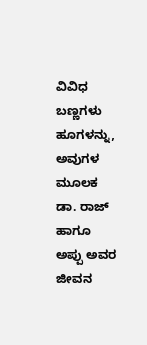ವಿವಿಧ ಬಣ್ಣಗಳು ಹೂಗಳನ್ನು, ಅವುಗಳ ಮೂಲಕ ಡಾ. ರಾಜ್ ಹಾಗೂ ಅಪ್ಪು ಅವರ ಜೀವನ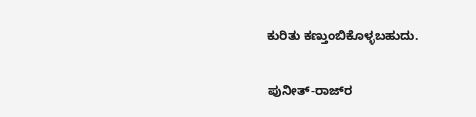ಕುರಿತು ಕಣ್ತುಂಬಿಕೊಳ್ಳಬಹುದು.

ಪುನೀತ್‌-ರಾಜ್‌ರ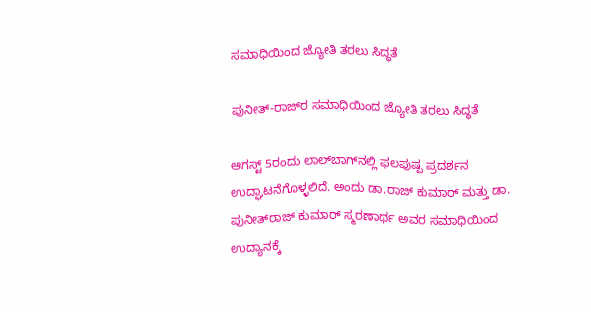ಸಮಾಧಿಯಿಂದ ಜ್ಯೋತಿ ತರಲು ಸಿದ್ಧತೆ

ಪುನೀತ್‌-ರಾಜ್‌ರ ಸಮಾಧಿಯಿಂದ ಜ್ಯೋತಿ ತರಲು ಸಿದ್ಧತೆ

ಆಗಸ್ಟ್‌ 5ರಂದು ಲಾಲ್‌ಬಾಗ್‌ನಲ್ಲಿ ಫಲಪುಷ್ಪ ಪ್ರದರ್ಶನ ಉದ್ಘಾಟನೆಗೊಳ್ಳಲಿದೆ. ಅಂದು ಡಾ.ರಾಜ್‌ ಕುಮಾರ್ ಮತ್ತು ಡಾ. ಪುನೀತ್‌ರಾಜ್‌ ಕುಮಾರ್‌ ಸ್ಮರಣಾರ್ಥ ಅವರ ಸಮಾಧಿಯಿಂದ ಉದ್ಯಾನಕ್ಕೆ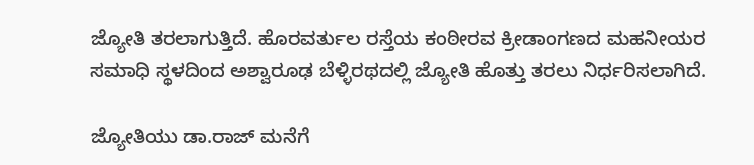ಜ್ಯೋತಿ ತರಲಾಗುತ್ತಿದೆ. ಹೊರವರ್ತುಲ ರಸ್ತೆಯ ಕಂಠೀರವ ಕ್ರೀಡಾಂಗಣದ ಮಹನೀಯರ ಸಮಾಧಿ ಸ್ಥಳದಿಂದ ಅಶ್ವಾರೂಢ ಬೆಳ್ಳಿರಥದಲ್ಲಿ ಜ್ಯೋತಿ ಹೊತ್ತು ತರಲು ನಿರ್ಧರಿಸಲಾಗಿದೆ.

ಜ್ಯೋತಿಯು ಡಾ.ರಾಜ್‌ ಮನೆಗೆ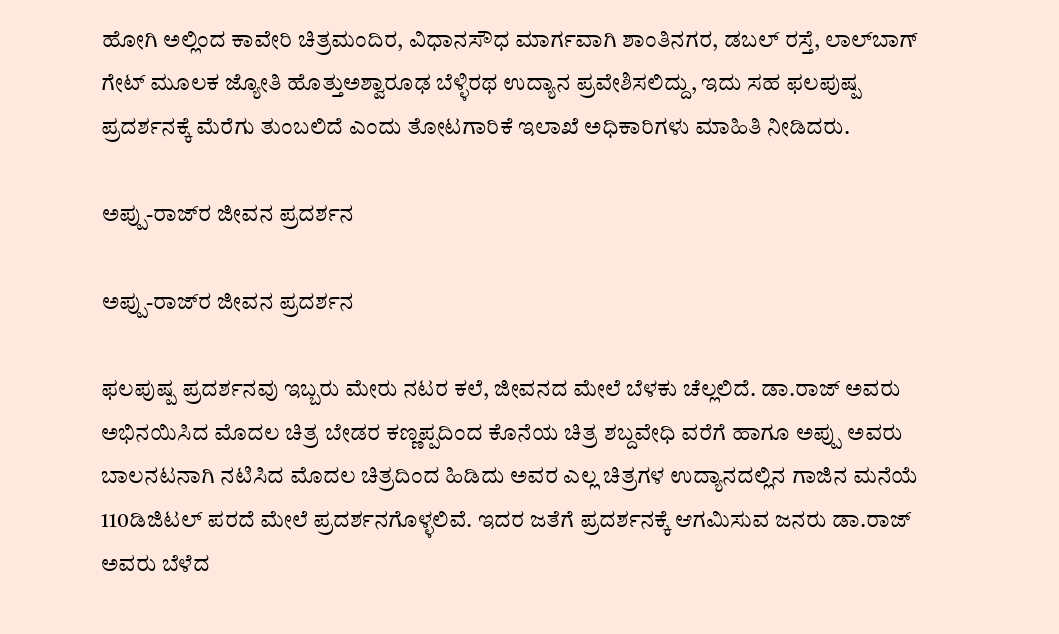ಹೋಗಿ ಅಲ್ಲಿಂದ ಕಾವೇರಿ ಚಿತ್ರಮಂದಿರ, ವಿಧಾನಸೌಧ ಮಾರ್ಗವಾಗಿ ಶಾಂತಿನಗರ, ಡಬಲ್ ರಸ್ತೆ, ಲಾಲ್‌ಬಾಗ್ ಗೇಟ್‌ ಮೂಲಕ ಜ್ಯೋತಿ ಹೊತ್ತುಅಶ್ವಾರೂಢ ಬೆಳ್ಳಿರಥ ಉದ್ಯಾನ ಪ್ರವೇಶಿಸಲಿದ್ದು, ಇದು ಸಹ ಫಲಪುಷ್ಪ ಪ್ರದರ್ಶನಕ್ಕೆ ಮೆರೆಗು ತುಂಬಲಿದೆ ಎಂದು ತೋಟಗಾರಿಕೆ ಇಲಾಖೆ ಅಧಿಕಾರಿಗಳು ಮಾಹಿತಿ ನೀಡಿದರು.

ಅಪ್ಪು-ರಾಜ್‌ರ ಜೀವನ ಪ್ರದರ್ಶನ

ಅಪ್ಪು-ರಾಜ್‌ರ ಜೀವನ ಪ್ರದರ್ಶನ

ಫಲಪುಷ್ಪ ಪ್ರದರ್ಶನವು ಇಬ್ಬರು ಮೇರು ನಟರ ಕಲೆ, ಜೀವನದ ಮೇಲೆ ಬೆಳಕು ಚೆಲ್ಲಲಿದೆ. ಡಾ.ರಾಜ್‌ ಅವರು ಅಭಿನಯಿಸಿದ ಮೊದಲ ಚಿತ್ರ ಬೇಡರ ಕಣ್ಣಪ್ಪದಿಂದ ಕೊನೆಯ ಚಿತ್ರ ಶಬ್ದವೇಧಿ ವರೆಗೆ ಹಾಗೂ ಅಪ್ಪು ಅವರು ಬಾಲನಟನಾಗಿ ನಟಿಸಿದ ಮೊದಲ ಚಿತ್ರದಿಂದ ಹಿಡಿದು ಅವರ ಎಲ್ಲ ಚಿತ್ರಗಳ ಉದ್ಯಾನದಲ್ಲಿನ ಗಾಜಿನ ಮನೆಯೆ 110ಡಿಜಿಟಲ್ ಪರದೆ ಮೇಲೆ ಪ್ರದರ್ಶನಗೊಳ್ಳಲಿವೆ. ಇದರ ಜತೆಗೆ ಪ್ರದರ್ಶನಕ್ಕೆ ಆಗಮಿಸುವ ಜನರು ಡಾ.ರಾಜ್‌ ಅವರು ಬೆಳೆದ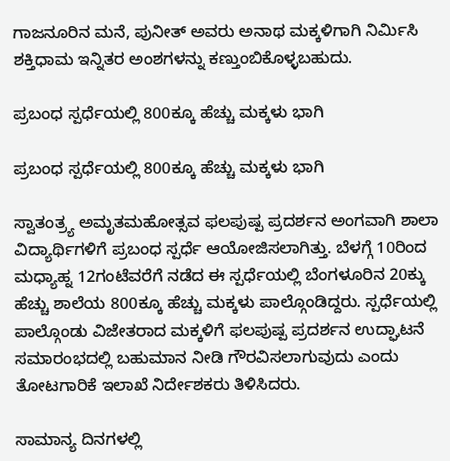ಗಾಜನೂರಿನ ಮನೆ, ಪುನೀತ್ ಅವರು ಅನಾಥ ಮಕ್ಕಳಿಗಾಗಿ ನಿರ್ಮಿಸಿ ಶಕ್ತಿಧಾಮ ಇನ್ನಿತರ ಅಂಶಗಳನ್ನು ಕಣ್ತುಂಬಿಕೊಳ್ಳಬಹುದು.

ಪ್ರಬಂಧ ಸ್ಪರ್ಧೆಯಲ್ಲಿ 800ಕ್ಕೂ ಹೆಚ್ಚು ಮಕ್ಕಳು ಭಾಗಿ

ಪ್ರಬಂಧ ಸ್ಪರ್ಧೆಯಲ್ಲಿ 800ಕ್ಕೂ ಹೆಚ್ಚು ಮಕ್ಕಳು ಭಾಗಿ

ಸ್ವಾತಂತ್ರ್ಯ ಅಮೃತಮಹೋತ್ಸವ ಫಲಪುಷ್ಪ ಪ್ರದರ್ಶನ ಅಂಗವಾಗಿ ಶಾಲಾ ವಿದ್ಯಾರ್ಥಿಗಳಿಗೆ ಪ್ರಬಂಧ ಸ್ಪರ್ಧೆ ಆಯೋಜಿಸಲಾಗಿತ್ತು. ಬೆಳಗ್ಗೆ 10ರಿಂದ ಮಧ್ಯಾಹ್ನ 12ಗಂಟೆವರೆಗೆ ನಡೆದ ಈ ಸ್ಪರ್ಧೆಯಲ್ಲಿ ಬೆಂಗಳೂರಿನ 20ಕ್ಕು ಹೆಚ್ಚು ಶಾಲೆಯ 800ಕ್ಕೂ ಹೆಚ್ಚು ಮಕ್ಕಳು ಪಾಲ್ಗೊಂಡಿದ್ದರು. ಸ್ಪರ್ಧೆಯಲ್ಲಿ ಪಾಲ್ಗೊಂಡು ವಿಜೇತರಾದ ಮಕ್ಕಳಿಗೆ ಫಲಪುಷ್ಪ ಪ್ರದರ್ಶನ ಉದ್ಘಾಟನೆ ಸಮಾರಂಭದಲ್ಲಿ ಬಹುಮಾನ ನೀಡಿ ಗೌರವಿಸಲಾಗುವುದು ಎಂದು ತೋಟಗಾರಿಕೆ ಇಲಾಖೆ ನಿರ್ದೇಶಕರು ತಿಳಿಸಿದರು.

ಸಾಮಾನ್ಯ ದಿನಗಳಲ್ಲಿ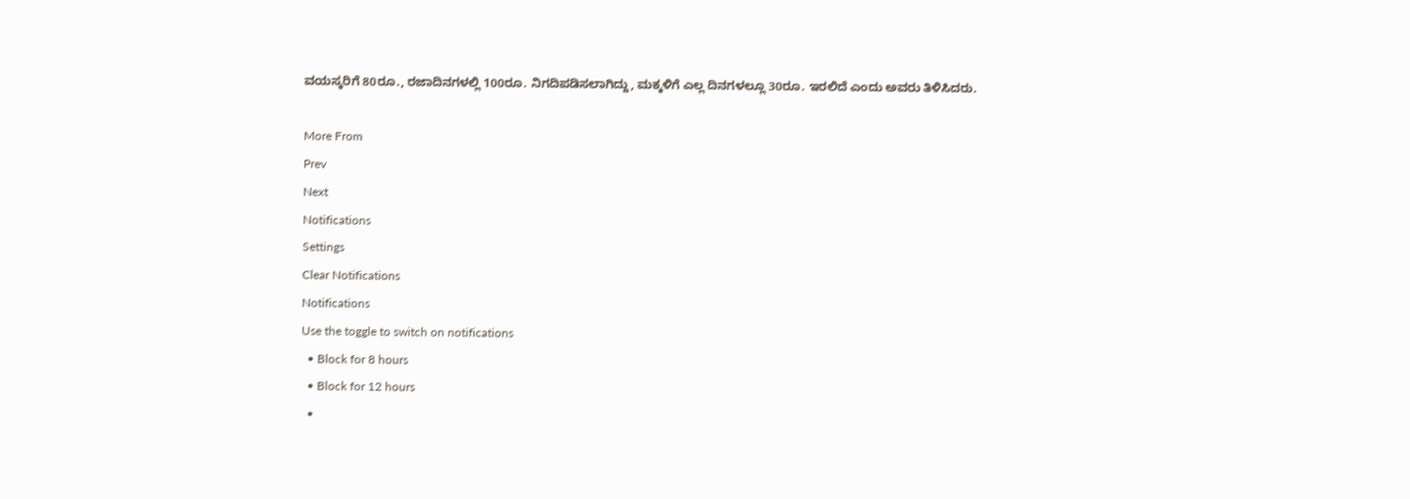ವಯಸ್ಕರಿಗೆ 80ರೂ., ರಜಾದಿನಗಳಲ್ಲಿ 100ರೂ. ನಿಗದಿಪಡಿಸಲಾಗಿದ್ದು, ಮಕ್ಕಳಿಗೆ ಎಲ್ಲ ದಿನಗಳಲ್ಲೂ 30ರೂ. ಇರಲಿದೆ ಎಂದು ಅವರು ತಿಳಿಸಿದರು.

More From
Prev
Next
Notifications
Settings
Clear Notifications
Notifications
Use the toggle to switch on notifications
  • Block for 8 hours
  • Block for 12 hours
  •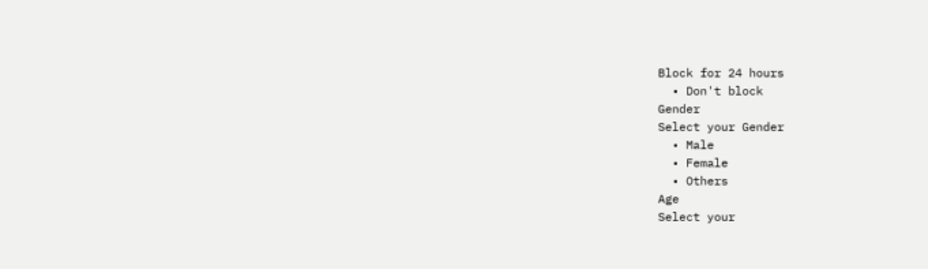Block for 24 hours
  • Don't block
Gender
Select your Gender
  • Male
  • Female
  • Others
Age
Select your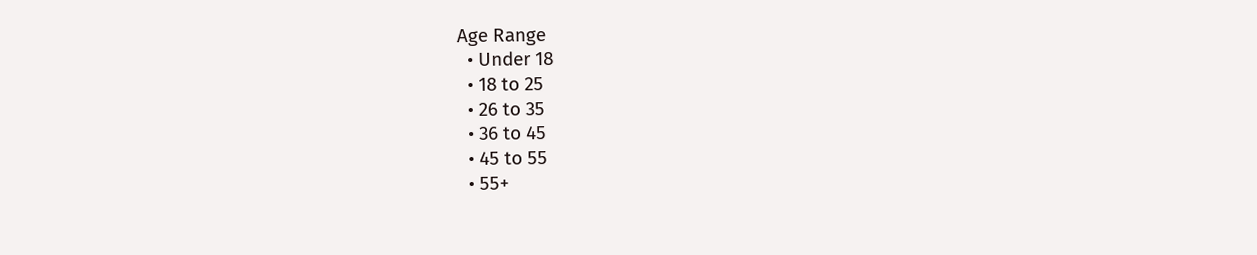Age Range
  • Under 18
  • 18 to 25
  • 26 to 35
  • 36 to 45
  • 45 to 55
  • 55+